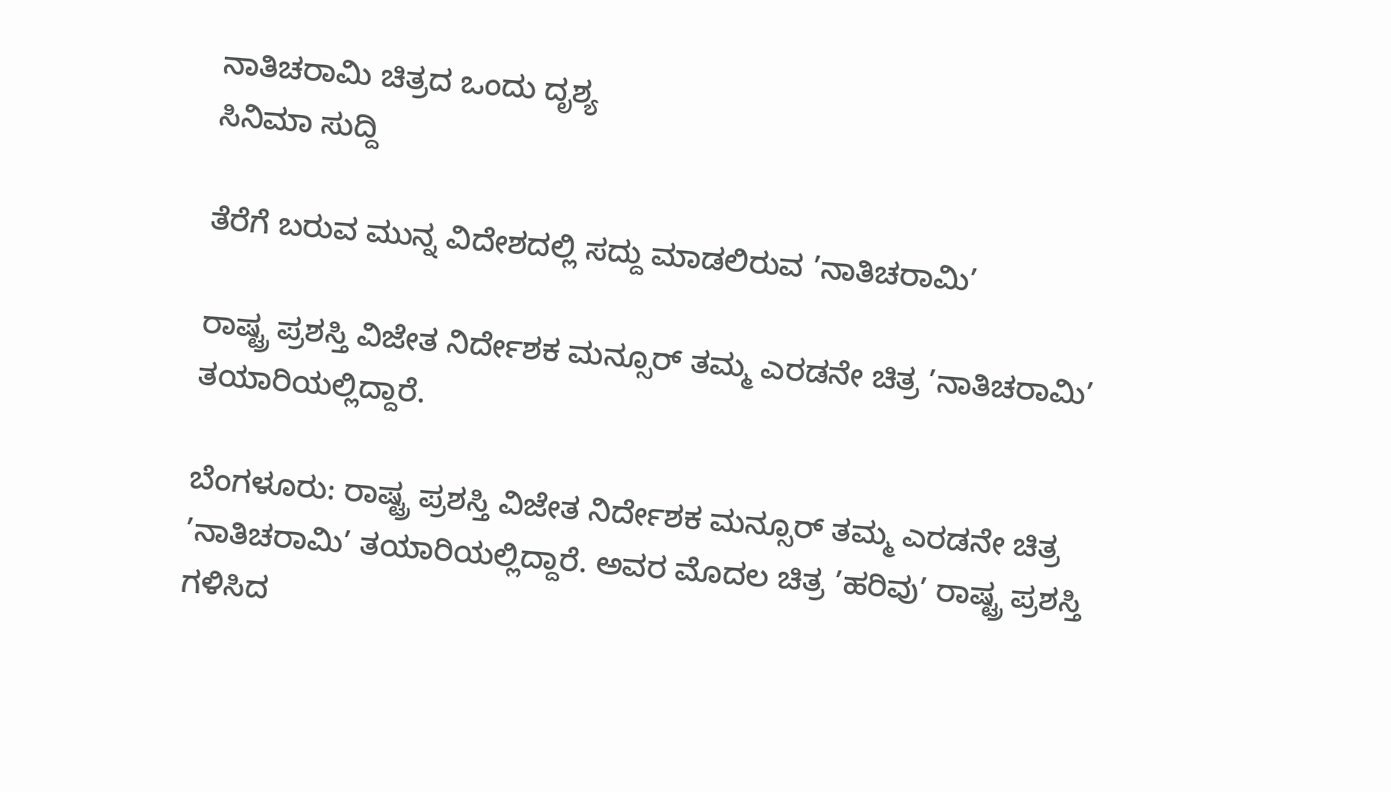ನಾತಿಚರಾಮಿ ಚಿತ್ರದ ಒಂದು ದೃಶ್ಯ
ಸಿನಿಮಾ ಸುದ್ದಿ

ತೆರೆಗೆ ಬರುವ ಮುನ್ನ ವಿದೇಶದಲ್ಲಿ ಸದ್ದು ಮಾಡಲಿರುವ ’ನಾತಿಚರಾಮಿ’

ರಾಷ್ಟ್ರ ಪ್ರಶಸ್ತಿ ವಿಜೇತ ನಿರ್ದೇಶಕ ಮನ್ಸೂರ್ ತಮ್ಮ ಎರಡನೇ ಚಿತ್ರ ’ನಾತಿಚರಾಮಿ’ ತಯಾರಿಯಲ್ಲಿದ್ದಾರೆ.

ಬೆಂಗಳೂರು: ರಾಷ್ಟ್ರ ಪ್ರಶಸ್ತಿ ವಿಜೇತ ನಿರ್ದೇಶಕ ಮನ್ಸೂರ್ ತಮ್ಮ ಎರಡನೇ ಚಿತ್ರ ’ನಾತಿಚರಾಮಿ’ ತಯಾರಿಯಲ್ಲಿದ್ದಾರೆ. ಅವರ ಮೊದಲ ಚಿತ್ರ ’ಹರಿವು’ ರಾಷ್ಟ್ರ ಪ್ರಶಸ್ತಿ ಗಳಿಸಿದ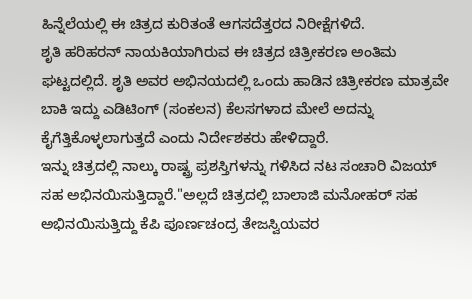ಹಿನ್ನೆಲೆಯಲ್ಲಿ ಈ ಚಿತ್ರದ ಕುರಿತಂತೆ ಆಗಸದೆತ್ತರದ ನಿರೀಕ್ಷೆಗಳಿದೆ.
ಶೃತಿ ಹರಿಹರನ್ ನಾಯಕಿಯಾಗಿರುವ ಈ ಚಿತ್ರದ ಚಿತ್ರೀಕರಣ ಅಂತಿಮ ಘಟ್ಟದಲ್ಲಿದೆ. ಶೃತಿ ಅವರ ಅಭಿನಯದಲ್ಲಿ ಒಂದು ಹಾಡಿನ ಚಿತ್ರೀಕರಣ ಮಾತ್ರವೇ ಬಾಕಿ ಇದ್ದು ಎಡಿಟಿಂಗ್ (ಸಂಕಲನ) ಕೆಲಸಗಳಾದ ಮೇಲೆ ಅದನ್ನು ಕೈಗೆತ್ತಿಕೊಳ್ಳಲಾಗುತ್ತದೆ ಎಂದು ನಿರ್ದೇಶಕರು ಹೇಳಿದ್ದಾರೆ.
ಇನ್ನು ಚಿತ್ರದಲ್ಲಿ ನಾಲ್ಕು ರಾಷ್ಟ್ರ ಪ್ರಶಸ್ತಿಗಳನ್ನು ಗಳಿಸಿದ ನಟ ಸಂಚಾರಿ ವಿಜಯ್ ಸಹ ಅಭಿನಯಿಸುತ್ತಿದ್ದಾರೆ."ಅಲ್ಲದೆ ಚಿತ್ರದಲ್ಲಿ ಬಾಲಾಜಿ ಮನೋಹರ್ ಸಹ ಅಭಿನಯಿಸುತ್ತಿದ್ದು ಕೆಪಿ ಪೂರ್ಣಚಂದ್ರ ತೇಜಸ್ವಿಯವರ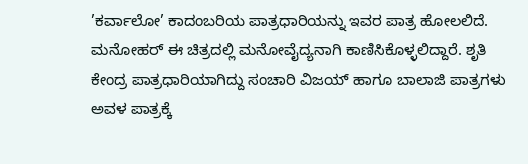’ಕರ್ವಾಲೋ’ ಕಾದಂಬರಿಯ ಪಾತ್ರಧಾರಿಯನ್ನು ಇವರ ಪಾತ್ರ ಹೋಲಲಿದೆ. ಮನೋಹರ್ ಈ ಚಿತ್ರದಲ್ಲಿ ಮನೋವೈದ್ಯನಾಗಿ ಕಾಣಿಸಿಕೊಳ್ಳಲಿದ್ದಾರೆ. ಶೃತಿ ಕೇಂದ್ರ ಪಾತ್ರಧಾರಿಯಾಗಿದ್ದು ಸಂಚಾರಿ ವಿಜಯ್ ಹಾಗೂ ಬಾಲಾಜಿ ಪಾತ್ರಗಳು ಅವಳ ಪಾತ್ರಕ್ಕೆ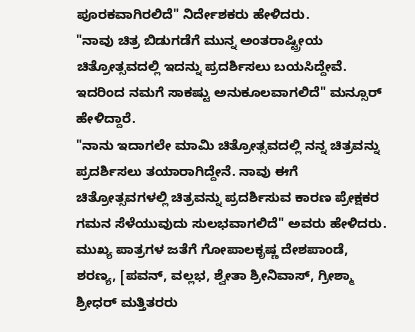ಪೂರಕವಾಗಿರಲಿದೆ" ನಿರ್ದೇಶಕರು ಹೇಳಿದರು.
"ನಾವು ಚಿತ್ರ ಬಿಡುಗಡೆಗೆ ಮುನ್ನ ಅಂತರಾಷ್ಟ್ರೀಯ ಚಿತ್ರೋತ್ಸವದಲ್ಲಿ ಇದನ್ನು ಪ್ರದರ್ಶಿಸಲು ಬಯಸಿದ್ದೇವೆ. ಇದರಿಂದ ನಮಗೆ ಸಾಕಷ್ಟು ಅನುಕೂಲವಾಗಲಿದೆ" ಮನ್ಸೂರ್ ಹೇಳಿದ್ದಾರೆ.
"ನಾನು ಇದಾಗಲೇ ಮಾಮಿ ಚಿತ್ರೋತ್ಸವದಲ್ಲಿ ನನ್ನ ಚಿತ್ರವನ್ನು ಪ್ರದರ್ಶಿಸಲು ತಯಾರಾಗಿದ್ದೇನೆ. ನಾವು ಈಗೆ ಚಿತ್ರೋತ್ಸವಗಳಲ್ಲಿ ಚಿತ್ರವನ್ನು ಪ್ರದರ್ಶಿಸುವ ಕಾರಣ ಪ್ರೇಕ್ಷಕರ ಗಮನ ಸೆಳೆಯುವುದು ಸುಲಭವಾಗಲಿದೆ" ಅವರು ಹೇಳಿದರು.
ಮುಖ್ಯ ಪಾತ್ರಗಳ ಜತೆಗೆ ಗೋಪಾಲಕೃಷ್ಣ ದೇಶಪಾಂಡೆ, ಶರಣ್ಯ, [ಪವನ್, ವಲ್ಲಭ, ಶ್ವೇತಾ ಶ್ರೀನಿವಾಸ್, ಗ್ರೀಶ್ಮಾ ಶ್ರೀಧರ್ ಮತ್ತಿತರರು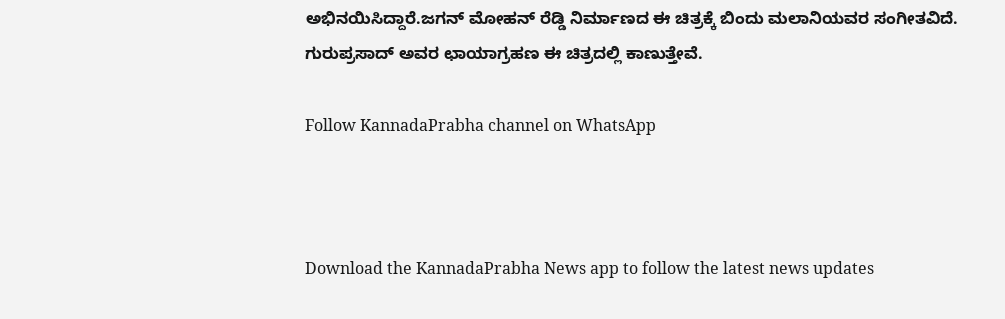ಅಭಿನಯಿಸಿದ್ದಾರೆ.ಜಗನ್ ಮೋಹನ್ ರೆಡ್ಡಿ ನಿರ್ಮಾಣದ ಈ ಚಿತ್ರಕ್ಕೆ ಬಿಂದು ಮಲಾನಿಯವರ ಸಂಗೀತವಿದೆ. ಗುರುಪ್ರಸಾದ್ ಅವರ ಛಾಯಾಗ್ರಹಣ ಈ ಚಿತ್ರದಲ್ಲಿ ಕಾಣುತ್ತೇವೆ.

Follow KannadaPrabha channel on WhatsApp



Download the KannadaPrabha News app to follow the latest news updates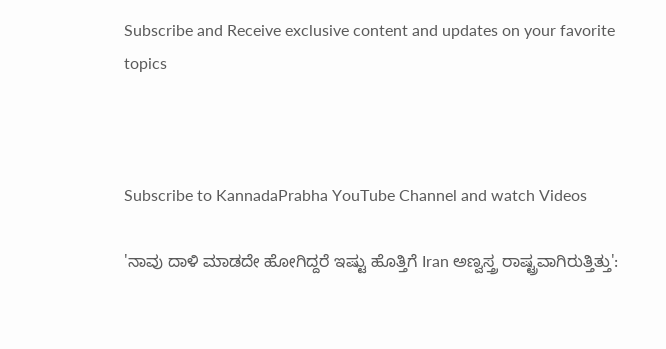Subscribe and Receive exclusive content and updates on your favorite topics



Subscribe to KannadaPrabha YouTube Channel and watch Videos

'ನಾವು ದಾಳಿ ಮಾಡದೇ ಹೋಗಿದ್ದರೆ ಇಷ್ಟು ಹೊತ್ತಿಗೆ Iran ಅಣ್ವಸ್ತ್ರ ರಾಷ್ಟ್ರವಾಗಿರುತ್ತಿತ್ತು':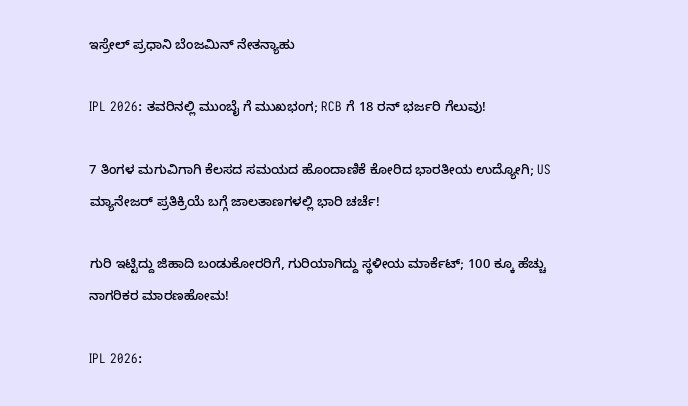ಇಸ್ರೇಲ್ ಪ್ರಧಾನಿ ಬೆಂಜಮಿನ್ ನೇತನ್ಯಾಹು

IPL 2026: ತವರಿನಲ್ಲಿ ಮುಂಬೈ ಗೆ ಮುಖಭಂಗ; RCB ಗೆ 18 ರನ್ ಭರ್ಜರಿ ಗೆಲುವು!

7 ತಿಂಗಳ ಮಗುವಿಗಾಗಿ ಕೆಲಸದ ಸಮಯದ ಹೊಂದಾಣಿಕೆ ಕೋರಿದ ಭಾರತೀಯ ಉದ್ಯೋಗಿ; US ಮ್ಯಾನೇಜರ್ ಪ್ರತಿಕ್ರಿಯೆ ಬಗ್ಗೆ ಜಾಲತಾಣಗಳಲ್ಲಿ ಭಾರಿ ಚರ್ಚೆ!

ಗುರಿ ಇಟ್ಟಿದ್ದು ಜಿಹಾದಿ ಬಂಡುಕೋರರಿಗೆ, ಗುರಿಯಾಗಿದ್ದು ಸ್ಥಳೀಯ ಮಾರ್ಕೆಟ್; 100 ಕ್ಕೂ ಹೆಚ್ಚು ನಾಗರಿಕರ ಮಾರಣಹೋಮ!

IPL 2026: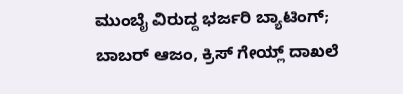ಮುಂಬೈ ವಿರುದ್ದ ಭರ್ಜರಿ ಬ್ಯಾಟಿಂಗ್; ಬಾಬರ್ ಆಜಂ, ಕ್ರಿಸ್ ಗೇಯ್ಲ್ ದಾಖಲೆ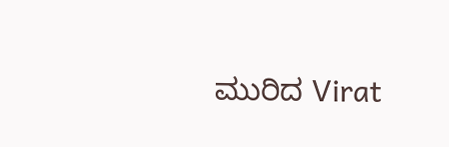ಮುರಿದ Virat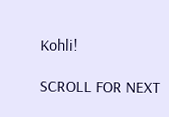Kohli!

SCROLL FOR NEXT